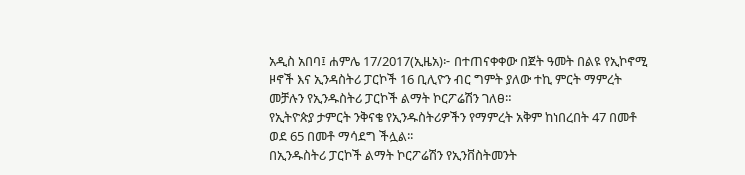አዲስ አበባ፤ ሐምሌ 17/2017(ኢዜአ)፦ በተጠናቀቀው በጀት ዓመት በልዩ የኢኮኖሚ ዞኖች እና ኢንዳስትሪ ፓርኮች 16 ቢሊዮን ብር ግምት ያለው ተኪ ምርት ማምረት መቻሉን የኢንዱስትሪ ፓርኮች ልማት ኮርፖሬሽን ገለፀ።
የኢትዮጵያ ታምርት ንቅናቄ የኢንዱስትሪዎችን የማምረት አቅም ከነበረበት 47 በመቶ ወደ 65 በመቶ ማሳደግ ችሏል፡፡
በኢንዱስትሪ ፓርኮች ልማት ኮርፖሬሽን የኢንቨስትመንት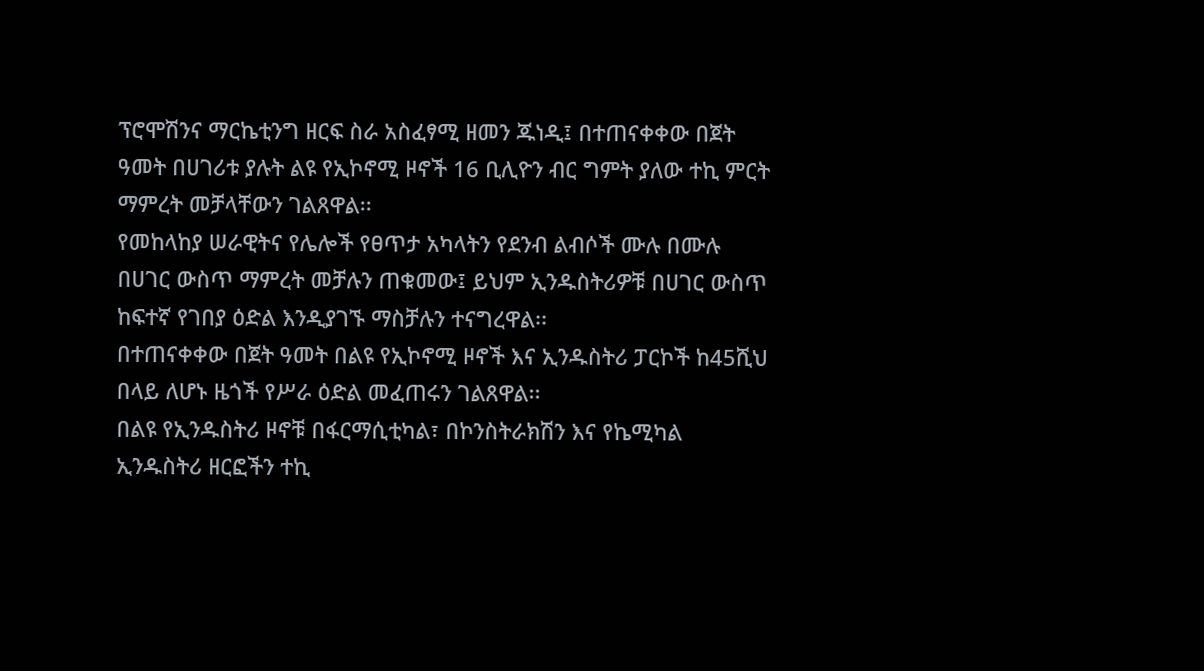ፕሮሞሽንና ማርኬቲንግ ዘርፍ ስራ አስፈፃሚ ዘመን ጁነዲ፤ በተጠናቀቀው በጀት ዓመት በሀገሪቱ ያሉት ልዩ የኢኮኖሚ ዞኖች 16 ቢሊዮን ብር ግምት ያለው ተኪ ምርት ማምረት መቻላቸውን ገልጸዋል፡፡
የመከላከያ ሠራዊትና የሌሎች የፀጥታ አካላትን የደንብ ልብሶች ሙሉ በሙሉ በሀገር ውስጥ ማምረት መቻሉን ጠቁመው፤ ይህም ኢንዱስትሪዎቹ በሀገር ውስጥ ከፍተኛ የገበያ ዕድል እንዲያገኙ ማስቻሉን ተናግረዋል፡፡
በተጠናቀቀው በጀት ዓመት በልዩ የኢኮኖሚ ዞኖች እና ኢንዱስትሪ ፓርኮች ከ45ሺህ በላይ ለሆኑ ዜጎች የሥራ ዕድል መፈጠሩን ገልጸዋል፡፡
በልዩ የኢንዱስትሪ ዞኖቹ በፋርማሲቲካል፣ በኮንስትራክሽን እና የኬሚካል ኢንዱስትሪ ዘርፎችን ተኪ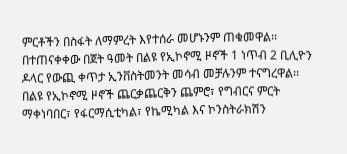ምርቶችን በስፋት ለማምረት እየተሰራ መሆኑንም ጠቁመዋል፡፡
በተጠናቀቀው በጀት ዓመት በልዩ የኢኮኖሚ ዞኖች 1 ነጥብ 2 ቢሊዮን ዶላር የውጪ ቀጥታ ኢንቨስትመንት መሳብ መቻሉንም ተናግረዋል፡፡
በልዩ የኢኮኖሚ ዞኖች ጨርቃጨርቅን ጨምሮ፣ የግብርና ምርት ማቀነባበር፣ የፋርማሲቲካል፣ የኬሚካል እና ኮንስትራክሽን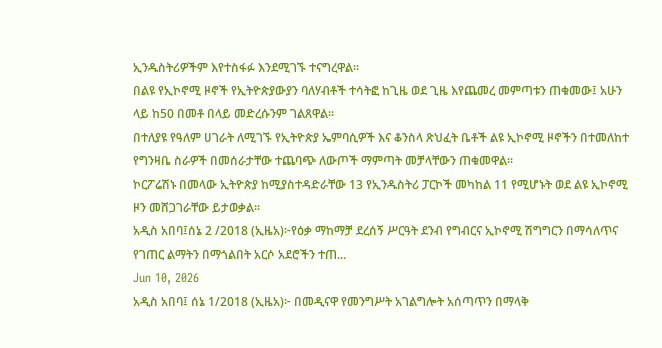ኢንዱስትሪዎችም እየተስፋፉ እንደሚገኙ ተናግረዋል፡፡
በልዩ የኢኮኖሚ ዞኖች የኢትዮጵያውያን ባለሃብቶች ተሳትፎ ከጊዜ ወደ ጊዜ እየጨመረ መምጣቱን ጠቁመው፤ አሁን ላይ ከ50 በመቶ በላይ መድረሱንም ገልጸዋል፡፡
በተለያዩ የዓለም ሀገራት ለሚገኙ የኢትዮጵያ ኤምባሲዎች እና ቆንስላ ጽህፈት ቤቶች ልዩ ኢኮኖሚ ዞኖችን በተመለከተ የግንዛቤ ስራዎች በመሰራታቸው ተጨባጭ ለውጦች ማምጣት መቻላቸውን ጠቁመዋል፡፡
ኮርፖሬሽኑ በመላው ኢትዮጵያ ከሚያስተዳድራቸው 13 የኢንዱስትሪ ፓርኮች መካከል 11 የሚሆኑት ወደ ልዩ ኢኮኖሚ ዞን መሸጋገራቸው ይታወቃል፡፡
አዲስ አበባ፤ሰኔ 2 /2018 (ኢዜአ)፦የዕቃ ማከማቻ ደረሰኝ ሥርዓት ደንብ የግብርና ኢኮኖሚ ሽግግርን በማሳለጥና የገጠር ልማትን በማጎልበት አርሶ አደሮችን ተጠ...
Jun 10, 2026
አዲስ አበባ፤ ሰኔ 1/2018 (ኢዜአ)፦ በመዲናዋ የመንግሥት አገልግሎት አሰጣጥን በማላቅ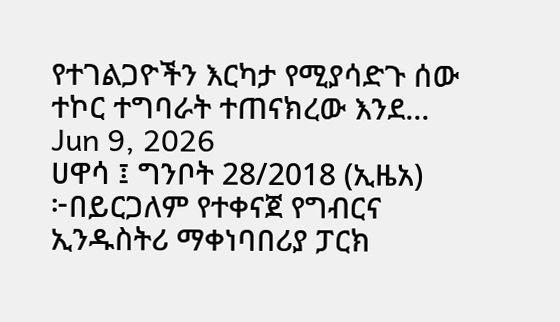የተገልጋዮችን እርካታ የሚያሳድጉ ሰው ተኮር ተግባራት ተጠናክረው እንደ...
Jun 9, 2026
ሀዋሳ ፤ ግንቦት 28/2018 (ኢዜአ) ፦በይርጋለም የተቀናጀ የግብርና ኢንዱስትሪ ማቀነባበሪያ ፓርክ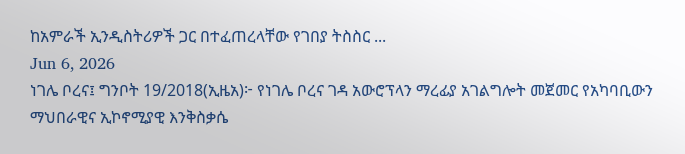ከአምራች ኢንዲስትሪዎች ጋር በተፈጠረላቸው የገበያ ትስስር ...
Jun 6, 2026
ነገሌ ቦረና፤ ግንቦት 19/2018(ኢዜአ)፦ የነገሌ ቦረና ገዳ አውሮፕላን ማረፊያ አገልግሎት መጀመር የአካባቢውን ማህበራዊና ኢኮኖሚያዊ እንቅስቃሴ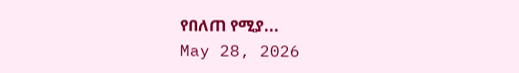የበለጠ የሚያ...
May 28, 2026